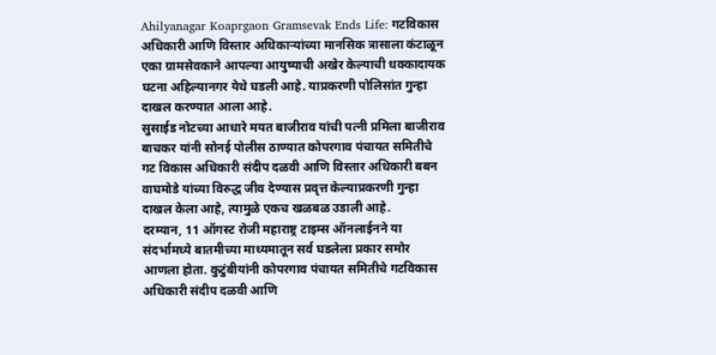Ahilyanagar Koaprgaon Gramsevak Ends Life: गटविकास अधिकारी आणि विस्तार अधिकाऱ्यांच्या मानसिक त्रासाला कंटाळून एका ग्रामसेवकाने आपल्या आयुष्याची अखेर केल्याची धक्कादायक घटना अहिल्यानगर येथे घडली आहे. याप्रकरणी पोलिसांत गुन्हा दाखल करण्यात आला आहे.
सुसाईड नोटच्या आधारे मयत बाजीराव यांची पत्नी प्रमिला बाजीराव बाचकर यांनी सोनई पोलीस ठाण्यात कोपरगाव पंचायत समितीचे गट विकास अधिकारी संदीप दळवी आणि विस्तार अधिकारी बबन वाघमोडे यांच्या विरुद्ध जीव देण्यास प्रवृत्त केल्याप्रकरणी गुन्हा दाखल केला आहे, त्यामुळे एकच खळबळ उडाली आहे.
दरम्यान, 11 ऑगस्ट रोजी महाराष्ट्र टाइम्स ऑनलाईनने या संदर्भामध्ये बातमीच्या माध्यमातून सर्व घडलेला प्रकार समोर आणला होता. कुटुंबीयांनी कोपरगाव पंचायत समितीचे गटविकास अधिकारी संदीप दळवी आणि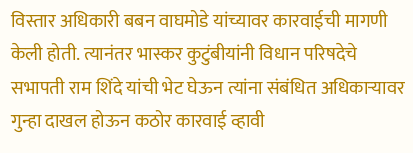विस्तार अधिकारी बबन वाघमोडे यांच्यावर कारवाईची मागणी केली होती. त्यानंतर भास्कर कुटुंबीयांनी विधान परिषदेचे सभापती राम शिंदे यांची भेट घेऊन त्यांना संबंधित अधिकाऱ्यावर गुन्हा दाखल होऊन कठोर कारवाई व्हावी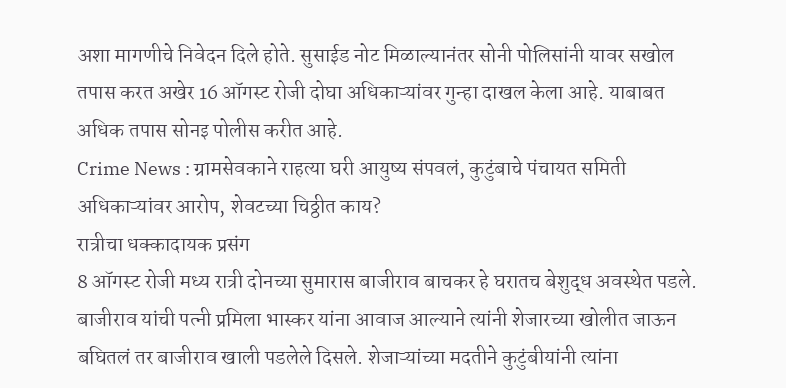अशा मागणीचे निवेदन दिले होते. सुसाईड नोट मिळाल्यानंतर सोनी पोलिसांनी यावर सखोल तपास करत अखेर 16 ऑगस्ट रोजी दोघा अधिकाऱ्यांवर गुन्हा दाखल केला आहे. याबाबत अधिक तपास सोनइ पोलीस करीत आहे.
Crime News : ग्रामसेवकाने राहत्या घरी आयुष्य संपवलं, कुटुंबाचे पंचायत समिती अधिकाऱ्यांवर आरोप, शेवटच्या चिठ्ठीत काय?
रात्रीचा धक्कादायक प्रसंग
8 ऑगस्ट रोजी मध्य रात्री दोनच्या सुमारास बाजीराव बाचकर हे घरातच बेशुद्ध अवस्थेत पडले. बाजीराव यांची पत्नी प्रमिला भास्कर यांना आवाज आल्याने त्यांनी शेजारच्या खोलीत जाऊन बघितलं तर बाजीराव खाली पडलेले दिसले. शेजाऱ्यांच्या मदतीने कुटुंबीयांनी त्यांना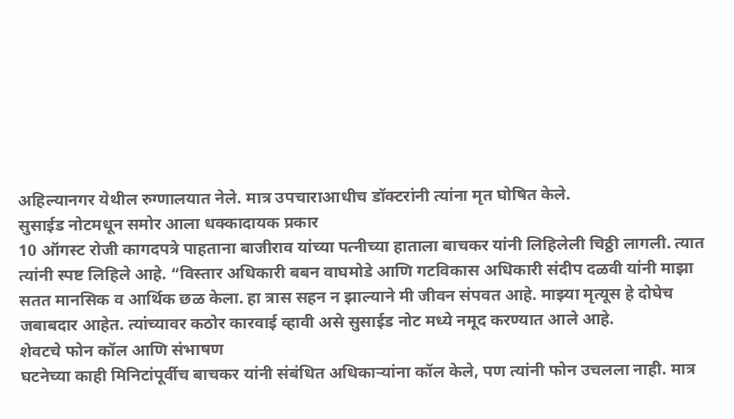अहिल्यानगर येथील रुग्णालयात नेले. मात्र उपचाराआधीच डॉक्टरांनी त्यांना मृत घोषित केले.
सुसाईड नोटमधून समोर आला धक्कादायक प्रकार
10 ऑगस्ट रोजी कागदपत्रे पाहताना बाजीराव यांच्या पत्नीच्या हाताला बाचकर यांनी लिहिलेली चिठ्ठी लागली. त्यात त्यांनी स्पष्ट लिहिले आहे. “विस्तार अधिकारी बबन वाघमोडे आणि गटविकास अधिकारी संदीप दळवी यांनी माझा सतत मानसिक व आर्थिक छळ केला. हा त्रास सहन न झाल्याने मी जीवन संपवत आहे. माझ्या मृत्यूस हे दोघेच जबाबदार आहेत. त्यांच्यावर कठोर कारवाई व्हावी असे सुसाईड नोट मध्ये नमूद करण्यात आले आहे.
शेवटचे फोन कॉल आणि संभाषण
घटनेच्या काही मिनिटांपूर्वीच बाचकर यांनी संबंधित अधिकाऱ्यांना कॉल केले, पण त्यांनी फोन उचलला नाही. मात्र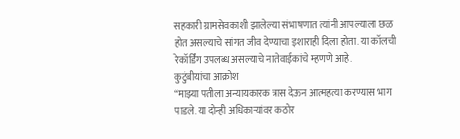सहकारी ग्रामसेवकाशी झालेल्या संभाषणात त्यांनी आपल्याला छळ होत असल्याचे सांगत जीव देण्याचा इशाराही दिला होता. या कॉलची रेकॉर्डिंग उपलब्ध असल्याचे नातेवाईकांचे म्हणणे आहे.
कुटुंबीयांचा आक्रोश
“माझ्या पतीला अन्यायकारक त्रास देऊन आत्महत्या करण्यास भाग पाडले. या दोन्ही अधिकाऱ्यांवर कठोर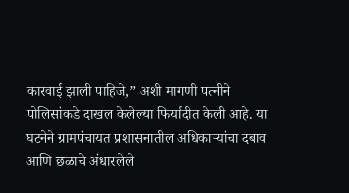कारवाई झाली पाहिजे,” अशी मागणी पत्नीने पोलिसांकडे दाखल केलेल्या फिर्यादीत केली आहे. या घटनेने ग्रामपंचायत प्रशासनातील अधिकाऱ्यांचा दबाव आणि छळाचे अंधारलेले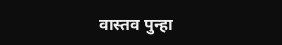वास्तव पुन्हा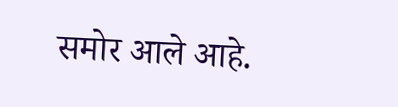समोर आले आहे.